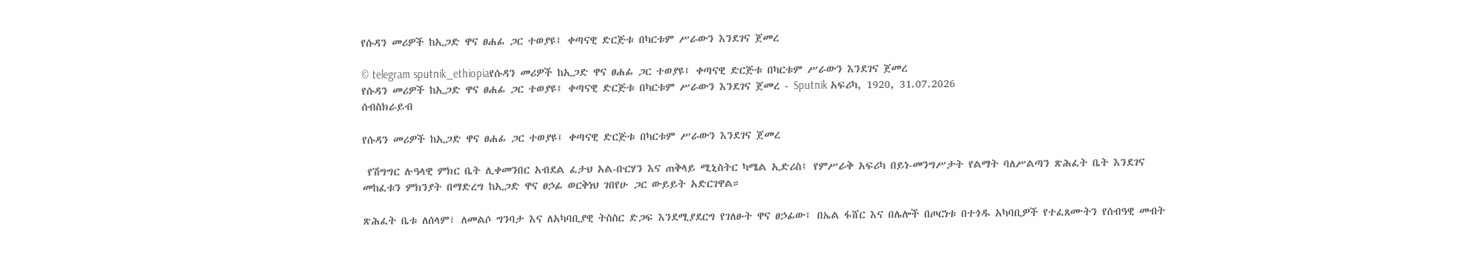የሱዳን መሪዎች ከኢጋድ ዋና ፀሐፊ ጋር ተወያዩ፤ ቀጣናዊ ድርጅቱ በካርቱም ሥራውን እንደገና ጀመረ

© telegram sputnik_ethiopiaየሱዳን መሪዎች ከኢጋድ ዋና ፀሐፊ ጋር ተወያዩ፤ ቀጣናዊ ድርጅቱ በካርቱም ሥራውን እንደገና ጀመረ
የሱዳን መሪዎች ከኢጋድ ዋና ፀሐፊ ጋር ተወያዩ፤ ቀጣናዊ ድርጅቱ በካርቱም ሥራውን እንደገና ጀመረ - Sputnik አፍሪካ, 1920, 31.07.2026
ሰብስክራይብ

የሱዳን መሪዎች ከኢጋድ ዋና ፀሐፊ ጋር ተወያዩ፤ ቀጣናዊ ድርጅቱ በካርቱም ሥራውን እንደገና ጀመረ

 የሽግግር ሉዓላዊ ምክር ቤት ሊቀመንበር አብደል ፈታህ አል-ቡርሃን እና ጠቅላይ ሚኒስትር ካሜል ኢድሪስ፤ የምሥራቅ አፍሪካ በይነ-መንግሥታት የልማት ባለሥልጣን ጽሕፈት ቤት እንደገና መከፈቱን ምክንያት በማድረግ ከኢጋድ ዋና ፀኃፊ ወርቅነህ ገበየሁ ጋር ውይይት አድርገዋል።

ጽሕፈት ቤቱ ለሰላም፣ ለመልሶ ግንባታ እና ለአካባቢያዊ ትስስር ድጋፍ እንደሚያደርግ የገለፁት ዋና ፀኃፊው፤ በኤል ፋሸር እና በሌሎች በጦርነቱ በተጎዱ አካባቢዎች የተፈጸሙትን የሰብዓዊ መብት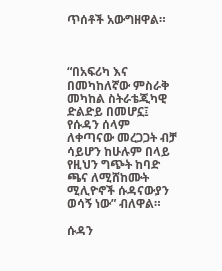ጥሰቶች አውግዘዋል።



“በአፍሪካ እና በመካከለኛው ምስራቅ መካከል ስትራቴጂካዊ ድልድይ በመሆኗ፤ የሱዳን ሰላም ለቀጣናው መረጋጋት ብቻ ሳይሆን ከሁሉም በላይ የዚህን ግጭት ከባድ ጫና ለሚሸከሙት ሚሊዮኖች ሱዳናውያን ወሳኝ ነው” ብለዋል።

ሱዳን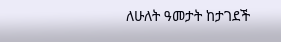ለሁለት ዓመታት ከታገደች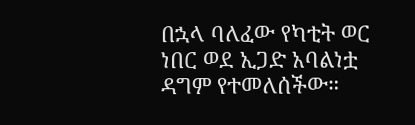በኋላ ባለፈው የካቲት ወር ነበር ወደ ኢጋድ አባልነቷ ዳግም የተመለሰችው።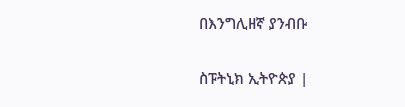በእንግሊዘኛ ያንብቡ

ስፑትኒክ ኢትዮጵያ |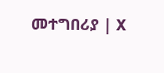መተግበሪያ | X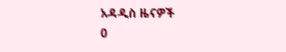አዳዲስ ዜናዎች
0